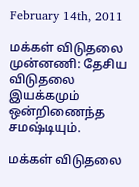February 14th, 2011

மக்கள் விடுதலை முன்னணி: தேசிய விடுதலை இயக்கமும் ஒன்றிணைந்த சமஷ்டியும்.

மக்கள் விடுதலை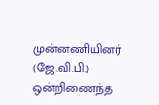முன்னணியினர் (ஜே.வி.பி.) ஒன்றிணைந்த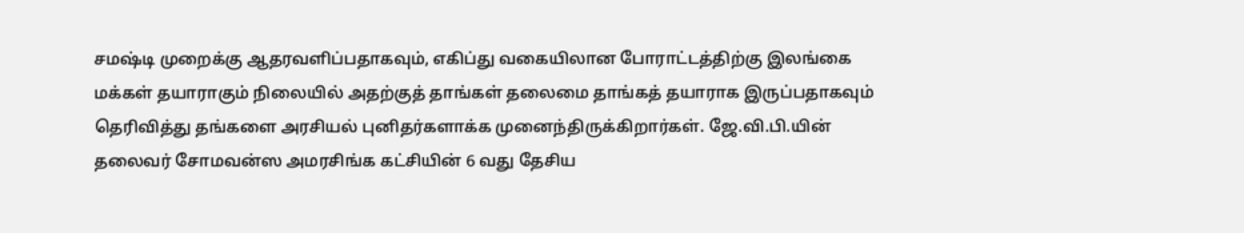சமஷ்டி முறைக்கு ஆதரவளிப்பதாகவும், எகிப்து வகையிலான போராட்டத்திற்கு இலங்கை மக்கள் தயாராகும் நிலையில் அதற்குத் தாங்கள் தலைமை தாங்கத் தயாராக இருப்பதாகவும் தெரிவித்து தங்களை அரசியல் புனிதர்களாக்க முனைந்திருக்கிறார்கள். ஜே.வி.பி.யின் தலைவர் சோமவன்ஸ அமரசிங்க கட்சியின் 6 வது தேசிய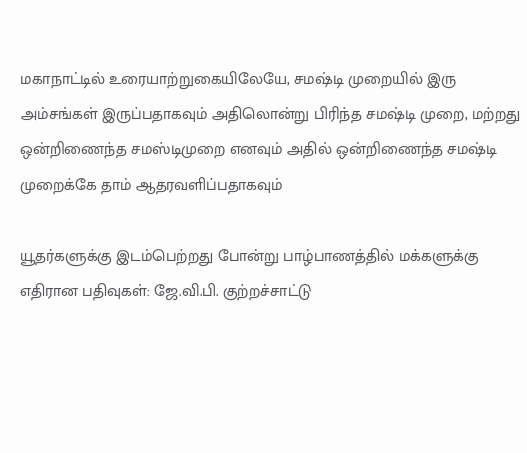மகாநாட்டில் உரையாற்றுகையிலேயே, சமஷ்டி முறையில் இரு அம்சங்கள் இருப்பதாகவும் அதிலொன்று பிரிந்த சமஷ்டி முறை, மற்றது ஒன்றிணைந்த சமஸ்டிமுறை எனவும் அதில் ஒன்றிணைந்த சமஷ்டி முறைக்கே தாம் ஆதரவளிப்பதாகவும்

யூதர்களுக்கு இடம்பெற்றது போன்று பாழ்பாணத்தில் மக்களுக்கு எதிரான பதிவுகள்: ஜே.வி.பி. குற்றச்சாட்டு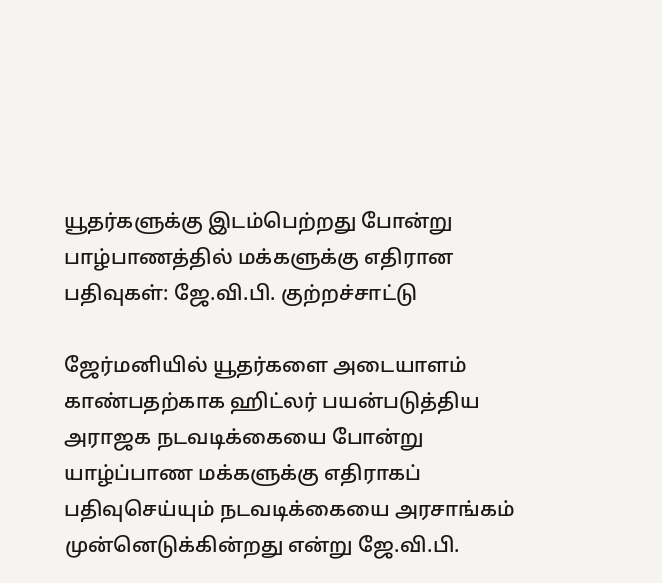யூதர்களுக்கு இடம்பெற்றது போன்று பாழ்பாணத்தில் மக்களுக்கு எதிரான பதிவுகள்: ஜே.வி.பி. குற்றச்சாட்டு

ஜேர்மனியில் யூதர்களை அடையாளம் காண்பதற்காக ஹிட்லர் பயன்படுத்திய அராஜக நடவடிக்கையை போன்று யாழ்ப்பாண மக்களுக்கு எதிராகப் பதிவுசெய்யும் நடவடிக்கையை அரசாங்கம் முன்னெடுக்கின்றது என்று ஜே.வி.பி.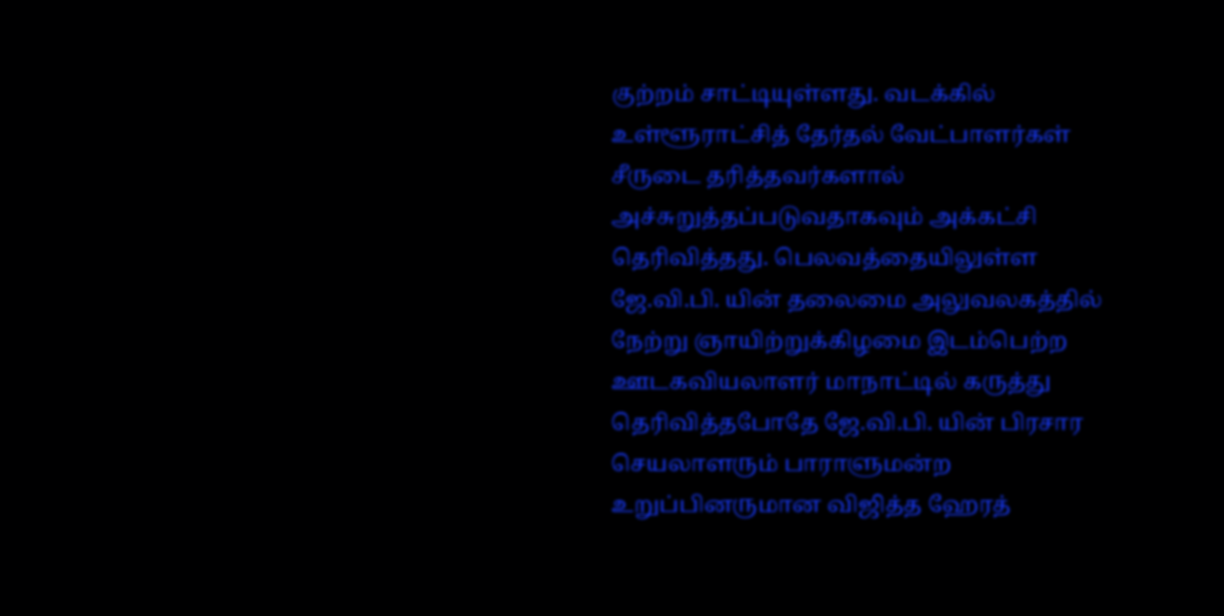குற்றம் சாட்டியுள்ளது. வடக்கில் உள்ளூராட்சித் தேர்தல் வேட்பாளர்கள் சீருடை தரித்தவர்களால் அச்சுறுத்தப்படுவதாகவும் அக்கட்சி தெரிவித்தது. பெலவத்தையிலுள்ள ஜே.வி.பி. யின் தலைமை அலுவலகத்தில் நேற்று ஞாயிற்றுக்கிழமை இடம்பெற்ற ஊடகவியலாளர் மாநாட்டில் கருத்து தெரிவித்தபோதே ஜே.வி.பி. யின் பிரசார செயலாளரும் பாராளுமன்ற உறுப்பினருமான விஜித்த ஹேரத்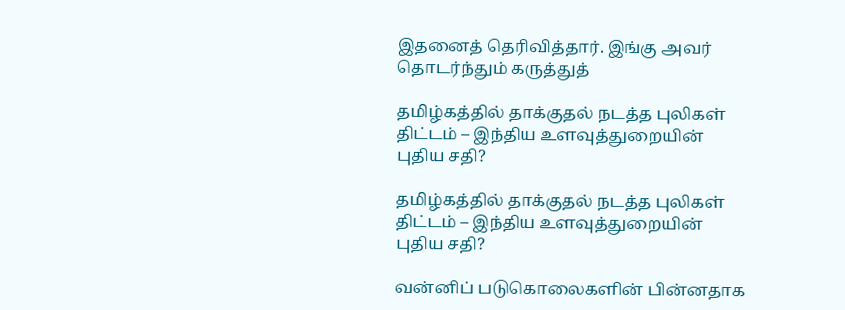இதனைத் தெரிவித்தார். இங்கு அவர் தொடர்ந்தும் கருத்துத்

தமிழ்கத்தில் தாக்குதல் நடத்த புலிகள் திட்டம் – இந்திய உளவுத்துறையின் புதிய சதி?

தமிழ்கத்தில் தாக்குதல் நடத்த புலிகள் திட்டம் – இந்திய உளவுத்துறையின் புதிய சதி?

வன்னிப் படுகொலைகளின் பின்னதாக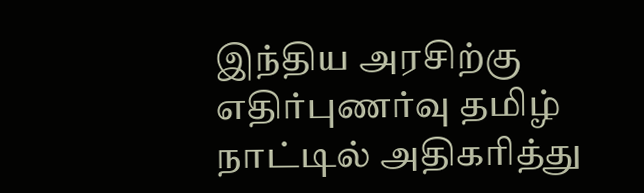இந்திய அரசிற்கு எதிர்புணர்வு தமிழ் நாட்டில் அதிகரித்து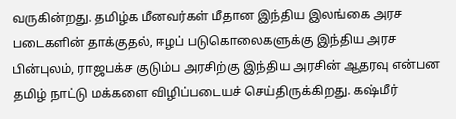வருகின்றது. தமிழ்க மீனவர்கள் மீதான இந்திய இலங்கை அரச படைகளின் தாக்குதல், ஈழப் படுகொலைகளுக்கு இந்திய அரச பின்புலம், ராஜபக்ச குடும்ப அரசிற்கு இந்திய அரசின் ஆதரவு என்பன தமிழ் நாட்டு மக்களை விழிப்படையச் செய்திருக்கிறது. கஷ்மீர்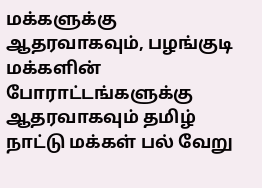மக்களுக்கு ஆதரவாகவும், பழங்குடி மக்களின் போராட்டங்களுக்கு ஆதரவாகவும் தமிழ் நாட்டு மக்கள் பல் வேறு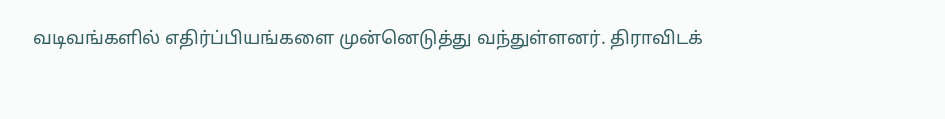வடிவங்களில் எதிர்ப்பியங்களை முன்னெடுத்து வந்துள்ளனர். திராவிடக்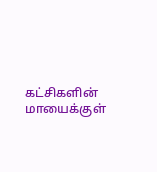கட்சிகளின் மாயைக்குள்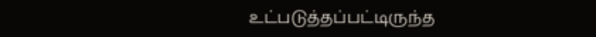உட்படுத்தப்பட்டிருந்த